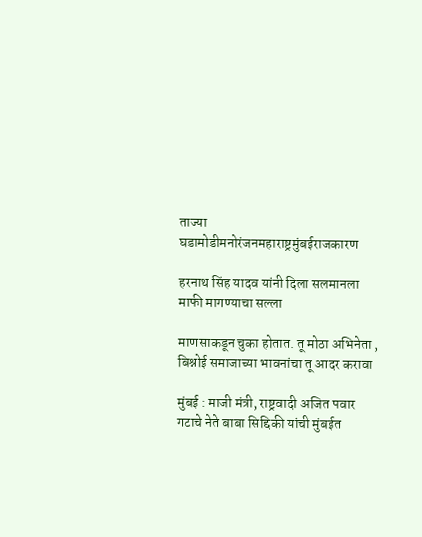ताज्या घडामोडीमनोरंजनमहाराष्ट्रमुंबईराजकारण

हरनाथ सिंह यादव यांनी दिला सलमानला माफी मागण्याचा सल्ला

माणसाकडून चुका होतात. तू मोठा अभिनेता , बिश्नोई समाजाच्या भावनांचा तू आदर करावा

मुंबई : माजी मंत्री, राष्ट्रवादी अजित पवार गटाचे नेते बाबा सिद्दिकी यांची मुंबईत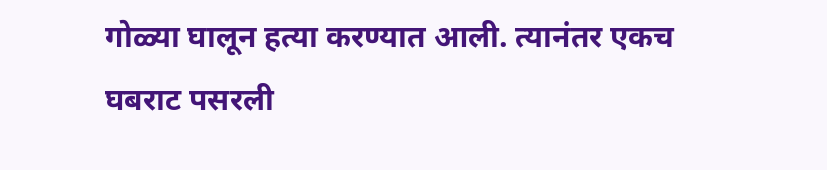गोळ्या घालून हत्या करण्यात आली. त्यानंतर एकच घबराट पसरली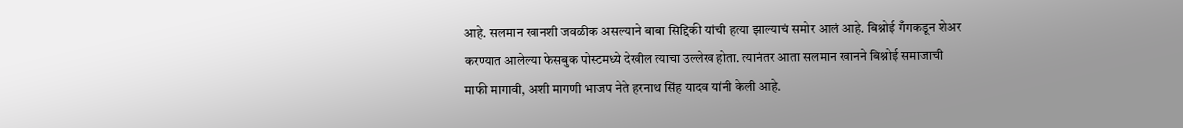आहे. सलमान खानशी जवळीक असल्याने बाबा सिद्दिकी यांची हत्या झाल्याचं समोर आलं आहे. बिश्नोई गँगकडून शेअर करण्यात आलेल्या फेसबुक पोस्टमध्ये देखील त्याचा उल्लेख होता. त्यानंतर आता सलमान खानने बिश्नोई समाजाची माफी मागावी, अशी मागणी भाजप नेते हरनाथ सिंह यादव यांनी केली आहे.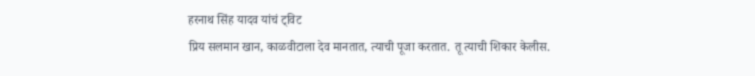हरनाथ सिंह यादव यांचं ट्विट
प्रिय सलमान खान, काळवीटाला देव मानतात, त्याची पूजा करतात. तू त्याची शिकार केलीस.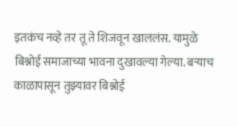इतकंच नव्हे तर तू ते शिजवून खाललंस. यामुळे बिश्नोई समाजाच्या भावना दुखावल्या गेल्या. बऱ्याच काळापासून तुझ्यावर बिश्नोई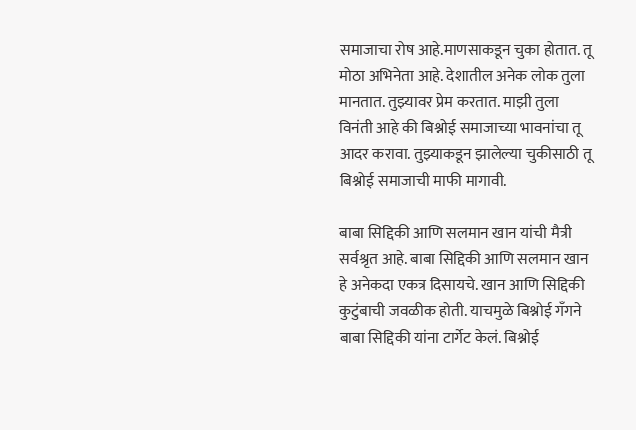समाजाचा रोष आहे.माणसाकडून चुका होतात. तू मोठा अभिनेता आहे. देशातील अनेक लोक तुला मानतात. तुझ्यावर प्रेम करतात. माझी तुला विनंती आहे की बिश्नोई समाजाच्या भावनांचा तू आदर करावा. तुझ्याकडून झालेल्या चुकीसाठी तू बिश्नोई समाजाची माफी मागावी.

बाबा सिद्दिकी आणि सलमान खान यांची मैत्री सर्वश्रृत आहे. बाबा सिद्दिकी आणि सलमान खान हे अनेकदा एकत्र दिसायचे. खान आणि सिद्दिकी कुटुंबाची जवळीक होती. याचमुळे बिश्नोई गँगने बाबा सिद्दिकी यांना टार्गेट केलं. बिश्नोई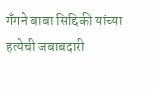गँगने बाबा सिद्दिकी यांच्या हत्येची जबाबदारी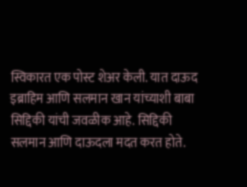स्विकारत एक पोस्ट शेअर केली. यात दाऊद इब्राहिम आणि सलमान खान यांच्याशी बाबा सिद्दिकी यांची जवळीक आहे. सिद्दिकी सलमान आणि दाऊदला मदत करत होते.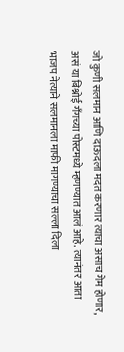जो कुणी सलमान आणि दाऊदला मदत करणार त्याचा असाच गेम होणार, असं या बिश्नोई गँगच्या पोस्टमध्ये म्हणण्यात आलं आहे. त्यानंतर आता भाजप नेत्याने सलमानला माफी मागण्याचा सल्ला दिला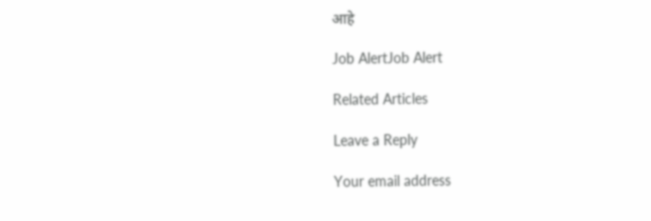आहे

Job AlertJob Alert

Related Articles

Leave a Reply

Your email address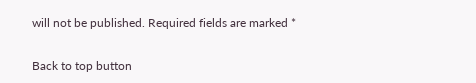will not be published. Required fields are marked *

Back to top button